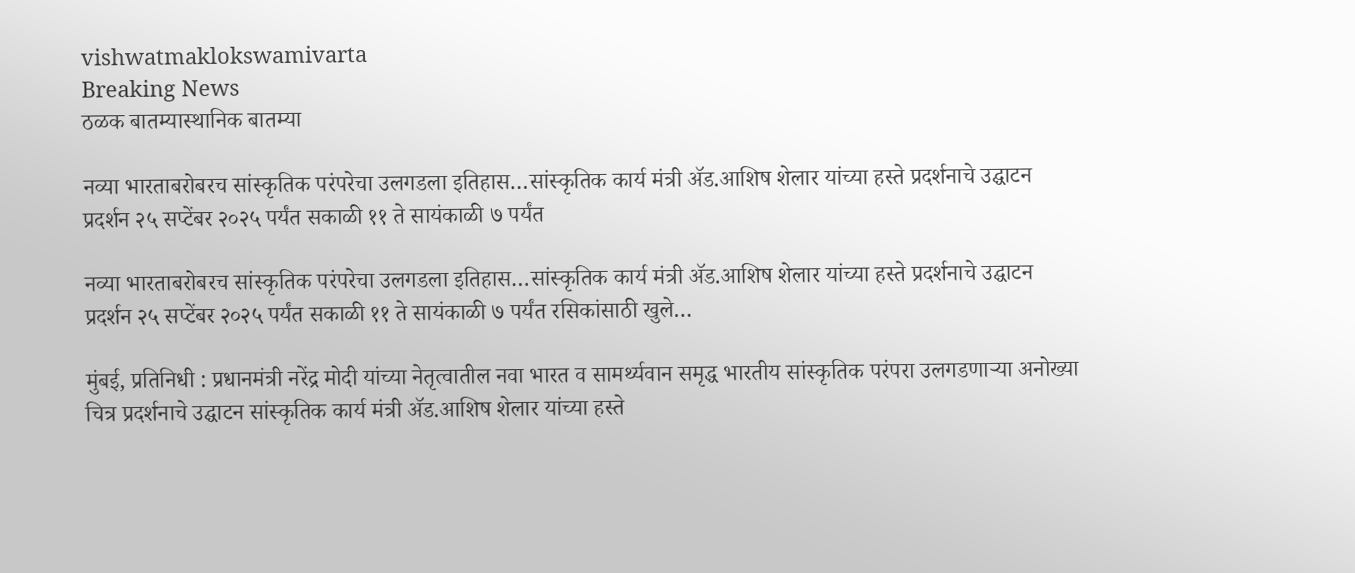vishwatmaklokswamivarta
Breaking News
ठळक बातम्यास्थानिक बातम्या

नव्या भारताबरोबरच सांस्कृतिक परंपरेचा उलगडला इतिहास…सांस्कृतिक कार्य मंत्री ॲड.आशिष शेलार यांच्या हस्ते प्रदर्शनाचे उद्घाटन प्रदर्शन २५ सप्टेंबर २०२५ पर्यंत सकाळी ११ ते सायंकाळी ७ पर्यंत

नव्या भारताबरोबरच सांस्कृतिक परंपरेचा उलगडला इतिहास…सांस्कृतिक कार्य मंत्री ॲड.आशिष शेलार यांच्या हस्ते प्रदर्शनाचे उद्घाटन प्रदर्शन २५ सप्टेंबर २०२५ पर्यंत सकाळी ११ ते सायंकाळी ७ पर्यंत रसिकांसाठी खुले…

मुंबई, प्रतिनिधी : प्रधानमंत्री नरेंद्र मोदी यांच्या नेतृत्वातील नवा भारत व सामर्थ्यवान समृद्ध भारतीय सांस्कृतिक परंपरा उलगडणाऱ्या अनोख्या चित्र प्रदर्शनाचे उद्घाटन सांस्कृतिक कार्य मंत्री ॲड.आशिष शेलार यांच्या हस्ते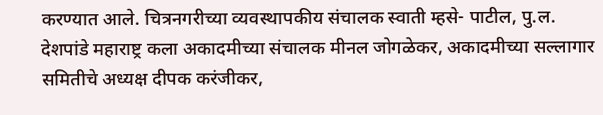करण्यात आले. चित्रनगरीच्या व्यवस्थापकीय संचालक स्वाती म्हसे- पाटील, पु.ल. देशपांडे महाराष्ट्र कला अकादमीच्या संचालक मीनल जोगळेकर, अकादमीच्या सल्लागार समितीचे अध्यक्ष दीपक करंजीकर,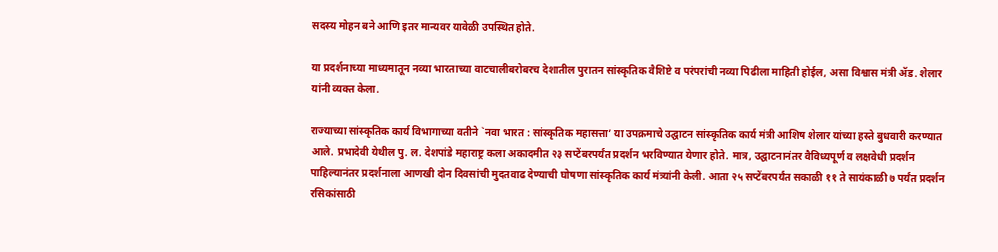सदस्य मोहन बने आणि इतर मान्यवर यावेळी उपस्थित होते.

या प्रदर्शनाच्या माध्यमातून नव्या भारताच्या वाटचालीबरोबरच देशातील पुरातन सांस्कृतिक वैशिष्टे व परंपरांची नव्या पिढीला माहिती होईल, असा विश्वास मंत्री ॲड. शेलार यांनी व्यक्त केला.

राज्याच्या सांस्कृतिक कार्य विभागाच्या वतीने `नवा भारत : सांस्कृतिक महासत्ता’ या उपक्रमाचे उद्घाटन सांस्कृतिक कार्य मंत्री आशिष शेलार यांच्या हस्ते बुधवारी करण्यात आले. प्रभादेवी येथील पु. ल. देशपांडे महाराष्ट्र कला अकादमीत २३ सप्टेंबरपर्यंत प्रदर्शन भरविण्यात येणार होते. मात्र, उद्घाटनानंतर वैविध्यपूर्ण व लक्षवेधी प्रदर्शन पाहिल्यानंतर प्रदर्शनाला आणखी दोन दिवसांची मुदतवाढ देण्याची घोषणा सांस्कृतिक कार्य मंत्र्यांनी केली. आता २५ सप्टेंबरपर्यंत सकाळी ११ ते सायंकाळी ७ पर्यंत प्रदर्शन रसिकांसाठी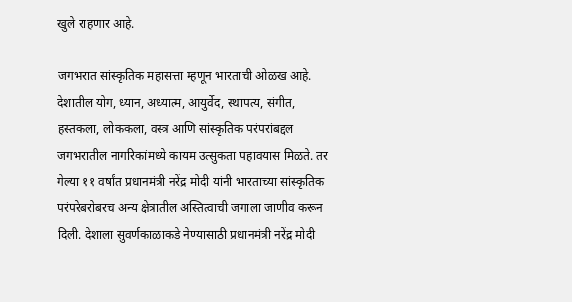खुले राहणार आहे.

जगभरात सांस्कृतिक महासत्ता म्हणून भारताची ओळख आहे. देशातील योग, ध्यान, अध्यात्म, आयुर्वेद, स्थापत्य, संगीत, हस्तकला, लोककला, वस्त्र आणि सांस्कृतिक परंपरांबद्दल जगभरातील नागरिकांमध्ये कायम उत्सुकता पहावयास मिळते. तर गेल्या ११ वर्षांत प्रधानमंत्री नरेंद्र मोदी यांनी भारताच्या सांस्कृतिक परंपरेबरोबरच अन्य क्षेत्रातील अस्तित्वाची जगाला जाणीव करून दिली. देशाला सुवर्णकाळाकडे नेण्यासाठी प्रधानमंत्री नरेंद्र मोदी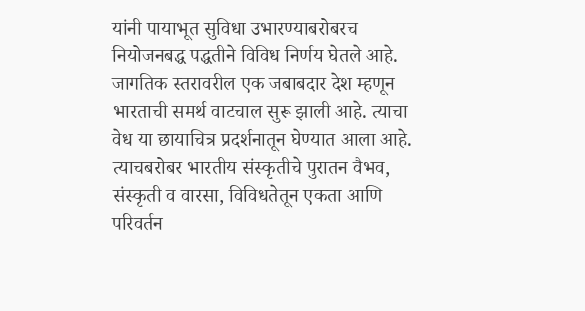यांनी पायाभूत सुविधा उभारण्याबरोबरच नियोजनबद्ध पद्धतीने विविध निर्णय घेतले आहे. जागतिक स्तरावरील एक जबाबदार देश म्हणून भारताची समर्थ वाटचाल सुरू झाली आहे. त्याचा वेध या छायाचित्र प्रदर्शनातून घेण्यात आला आहे. त्याचबरोबर भारतीय संस्कृतीचे पुरातन वैभव, संस्कृती व वारसा, विविधतेतून एकता आणि परिवर्तन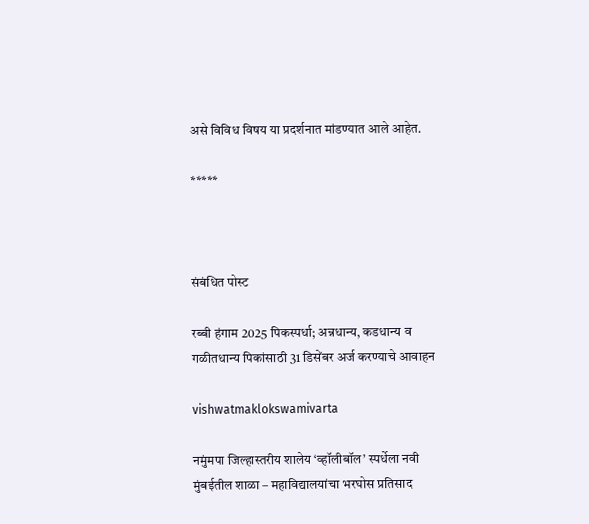असे विविध विषय या प्रदर्शनात मांडण्यात आले आहेत.

*****



संबंधित पोस्ट

रब्बी हंगाम 2025 पिकस्पर्धा; अन्नधान्य, कडधान्य व गळीतधान्य पिकांसाठी 31 डिसेंबर अर्ज करण्याचे आवाहन

vishwatmaklokswamivarta

नमुंमपा जिल्हास्तरीय शालेय ‘व्हॉलीबॉल’ स्पर्धेला नवी मुंबईतील शाळा – महाविद्यालयांचा भरघोस प्रतिसाद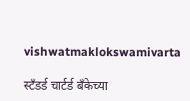vishwatmaklokswamivarta

स्टँडर्ड चार्टर्ड बँकेच्या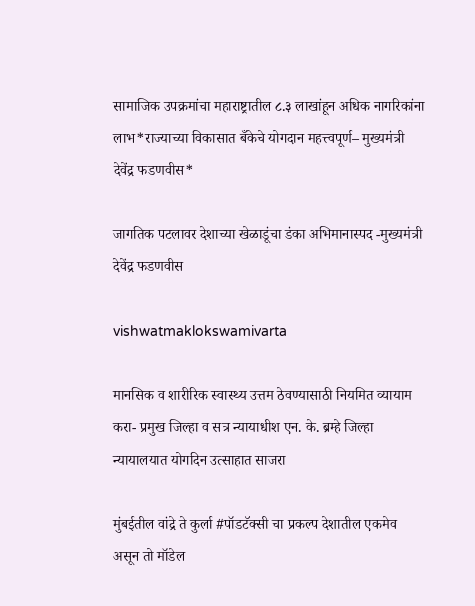सामाजिक उपक्रमांचा महाराष्ट्रातील ८.३ लाखांहून अधिक नागरिकांना लाभ*राज्याच्या विकासात बँकेचे योगदान महत्त्वपूर्ण– मुख्यमंत्री देवेंद्र फडणवीस*

जागतिक पटलावर देशाच्या खेळाडूंचा डंका अभिमानास्पद -मुख्यमंत्री देवेंद्र फडणवीस

vishwatmaklokswamivarta

मानसिक व शारीरिक स्वास्थ्य उत्तम ठेवण्यासाठी नियमित व्यायाम करा- प्रमुख जिल्हा व सत्र न्यायाधीश एन. के. ब्रम्हे जिल्हा न्यायालयात योगदिन उत्साहात साजरा

मुंबईतील वांद्रे ते कुर्ला #पॉडटॅक्सी चा प्रकल्प देशातील एकमेव असून तो मॉडेल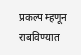प्रकल्प म्हणून राबविण्यात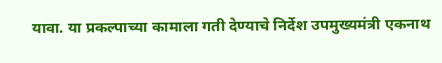यावा. या प्रकल्पाच्या कामाला गती देण्याचे निर्देश उपमुख्यमंत्री एकनाथ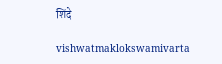शिंदे

vishwatmaklokswamivarta